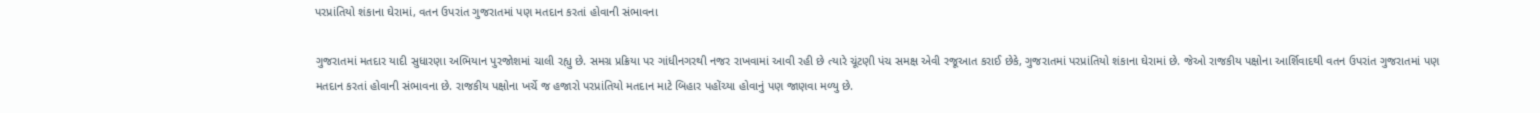પરપ્રાંતિયો શંકાના ઘેરામાં, વતન ઉપરાંત ગુજરાતમાં પણ મતદાન કરતાં હોવાની સંભાવના

ગુજરાતમાં મતદાર યાદી સુધારણા અભિયાન પુરજોશમાં ચાલી રહ્યુ છે. સમગ્ર પ્રક્રિયા પર ગાંધીનગરથી નજર રાખવામાં આવી રહી છે ત્યારે ચૂંટણી પંચ સમક્ષ એવી રજૂઆત કરાઈ છેકે, ગુજરાતમાં પરપ્રાંતિયો શંકાના ઘેરામાં છે. જેઓ રાજકીય પક્ષોના આર્શિવાદથી વતન ઉપરાંત ગુજરાતમાં પણ મતદાન કરતાં હોવાની સંભાવના છે. રાજકીય પક્ષોના ખર્ચે જ હજારો પરપ્રાંતિયો મતદાન માટે બિહાર પહોંચ્યા હોવાનું પણ જાણવા મળ્યુ છે.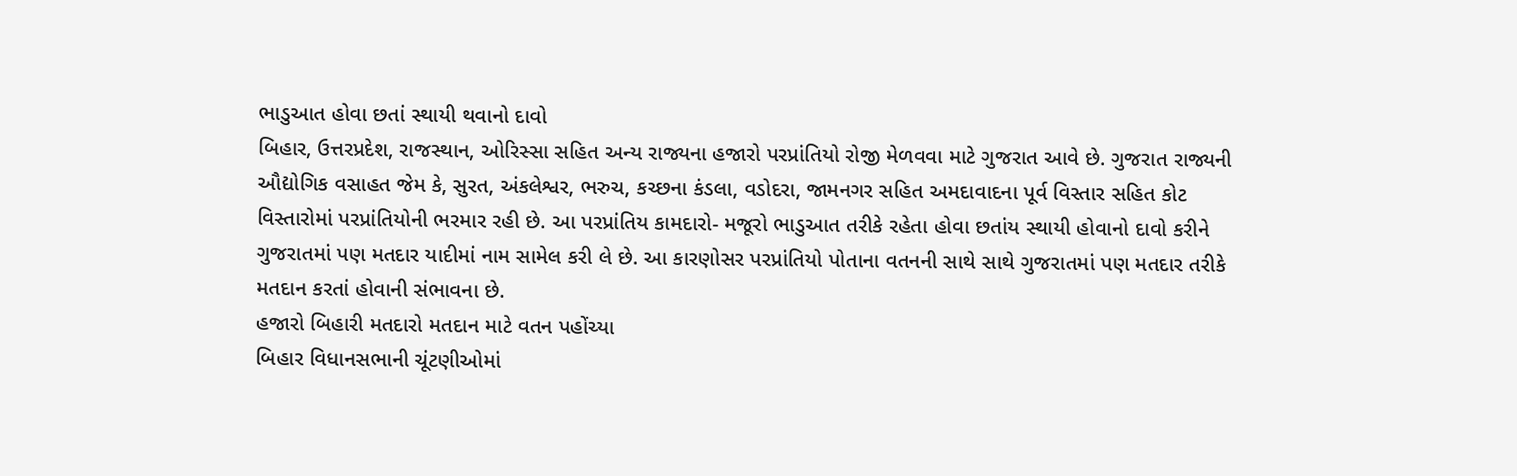ભાડુઆત હોવા છતાં સ્થાયી થવાનો દાવો
બિહાર, ઉત્તરપ્રદેશ, રાજસ્થાન, ઓરિસ્સા સહિત અન્ય રાજ્યના હજારો પરપ્રાંતિયો રોજી મેળવવા માટે ગુજરાત આવે છે. ગુજરાત રાજ્યની ઔદ્યોગિક વસાહત જેમ કે, સુરત, અંકલેશ્વર, ભરુચ, કચ્છના કંડલા, વડોદરા, જામનગર સહિત અમદાવાદના પૂર્વ વિસ્તાર સહિત કોટ વિસ્તારોમાં પરપ્રાંતિયોની ભરમાર રહી છે. આ પરપ્રાંતિય કામદારો- મજૂરો ભાડુઆત તરીકે રહેતા હોવા છતાંય સ્થાયી હોવાનો દાવો કરીને ગુજરાતમાં પણ મતદાર યાદીમાં નામ સામેલ કરી લે છે. આ કારણોસર પરપ્રાંતિયો પોતાના વતનની સાથે સાથે ગુજરાતમાં પણ મતદાર તરીકે મતદાન કરતાં હોવાની સંભાવના છે.
હજારો બિહારી મતદારો મતદાન માટે વતન પહોંચ્યા
બિહાર વિધાનસભાની ચૂંટણીઓમાં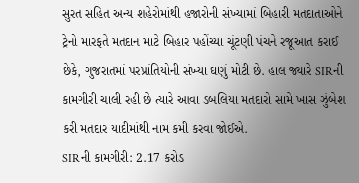સુરત સહિત અન્ય શહેરોમાંથી હજારોની સંખ્યામાં બિહારી મતદાતાઓને ટ્રેનો મારફતે મતદાન માટે બિહાર પહોંચ્યા ચૂંટણી પંચને રજૂઆત કરાઈ છેકે, ગુજરાતમાં પરપ્રાંતિયોની સંખ્યા ઘણું મોટી છે. હાલ જ્યારે SIRની કામગીરી ચાલી રહી છે ત્યારે આવા ડબલિયા મતદારો સામે ખાસ ઝુંબેશ કરી મતદાર યાદીમાંથી નામ કમી કરવા જોઈએ.
SIRની કામગીરી: 2.17 કરોડ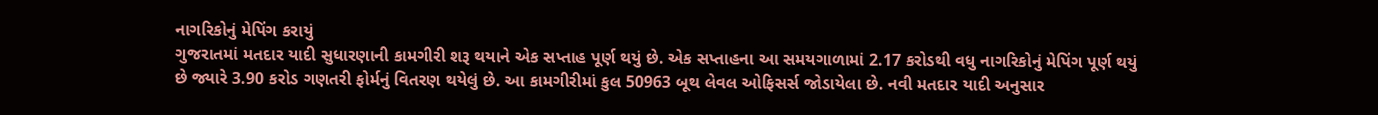નાગરિકોનું મેપિંગ કરાયું
ગુજરાતમાં મતદાર યાદી સુધારણાની કામગીરી શરૂ થયાને એક સપ્તાહ પૂર્ણ થયું છે. એક સપ્તાહના આ સમયગાળામાં 2.17 કરોડથી વધુ નાગરિકોનું મેપિંગ પૂર્ણ થયું છે જ્યારે 3.90 કરોડ ગણતરી ફોર્મનું વિતરણ થયેલું છે. આ કામગીરીમાં કુલ 50963 બૂથ લેવલ ઓફિસર્સ જોડાયેલા છે. નવી મતદાર યાદી અનુસાર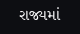રાજ્યમાં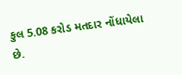કુલ 5.08 કરોડ મતદાર નોંધાયેલા છે.